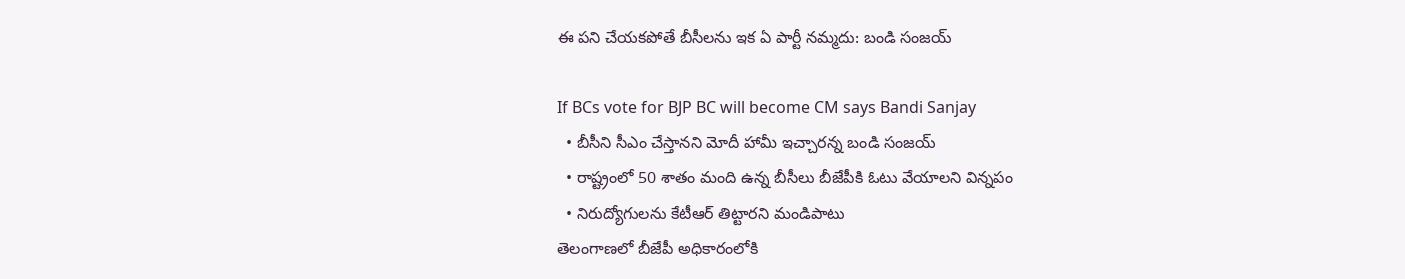ఈ పని చేయకపోతే బీసీలను ఇక ఏ పార్టీ నమ్మదు: బండి సంజయ్

If BCs vote for BJP BC will become CM says Bandi Sanjay
  • బీసీని సీఎం చేస్తానని మోదీ హామీ ఇచ్చారన్న బండి సంజయ్
  • రాష్ట్రంలో 50 శాతం మంది ఉన్న బీసీలు బీజేపీకి ఓటు వేయాలని విన్నపం
  • నిరుద్యోగులను కేటీఆర్ తిట్టారని మండిపాటు
తెలంగాణలో బీజేపీ అధికారంలోకి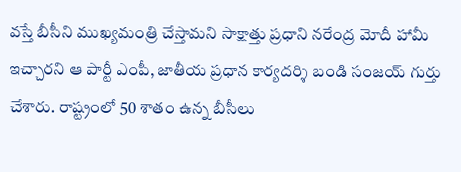వస్తే బీసీని ముఖ్యమంత్రి చేస్తామని సాక్షాత్తు ప్రధాని నరేంద్ర మోదీ హామీ ఇచ్చారని ఆ పార్టీ ఎంపీ, జాతీయ ప్రధాన కార్యదర్శి బండి సంజయ్ గుర్తు చేశారు. రాష్ట్రంలో 50 శాతం ఉన్న బీసీలు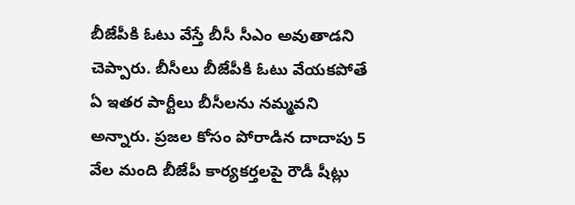బీజేపీకి ఓటు వేస్తే బీసీ సీఎం అవుతాడని చెప్పారు. బీసీలు బీజేపీకి ఓటు వేయకపోతే ఏ ఇతర పార్టీలు బీసీలను నమ్మవని అన్నారు. ప్రజల కోసం పోరాడిన దాదాపు 5 వేల మంది బీజేపీ కార్యకర్తలపై రౌడీ షీట్లు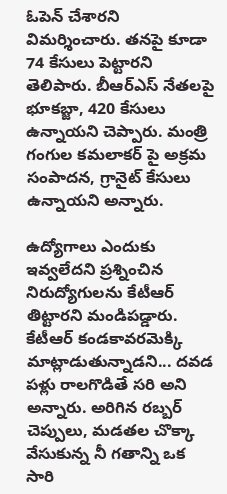ఓపెన్ చేశారని విమర్శించారు. తనపై కూడా 74 కేసులు పెట్టారని తెలిపారు. బీఆర్ఎస్ నేతలపై భూకబ్జా, 420 కేసులు ఉన్నాయని చెప్పారు. మంత్రి గంగుల కమలాకర్ పై అక్రమ సంపాదన, గ్రానైట్ కేసులు ఉన్నాయని అన్నారు.

ఉద్యోగాలు ఎందుకు ఇవ్వలేదని ప్రశ్నించిన నిరుద్యోగులను కేటీఆర్ తిట్టారని మండిపడ్డారు. కేటీఆర్ కండకావరమెక్కి మాట్లాడుతున్నాడని... దవడ పళ్లు రాలగొడితే సరి అని అన్నారు. అరిగిన రబ్బర్ చెప్పులు, మడతల చొక్కా వేసుకున్న నీ గతాన్ని ఒక సారి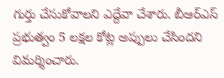గుర్తు చేసుకోవాలని ఎద్దేవా చేశారు. బీఆర్ఎస్ ప్రభుత్వం 5 లక్షల కోట్ల అప్పులు చేసిందని విమర్శించారు.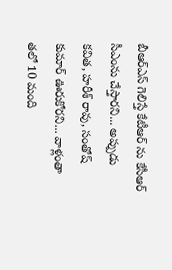బీఆర్ఎస్ గెలిస్తే కేటీఆర్ ను కేసీఆర్ సీఎంను చేస్తారని... అప్పుడు కవిత, హరీశ్ రావు, సంతోష్ కుమార్ ఊరుకోరని... వాళ్లంతా తలో 10 మంది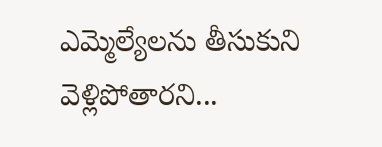ఎమ్మెల్యేలను తీసుకుని వెళ్లిపోతారని...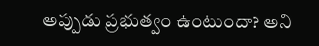అప్పుడు ప్రభుత్వం ఉంటుందా? అని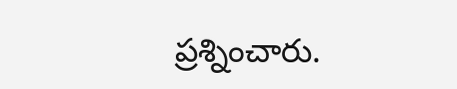ప్రశ్నించారు.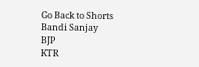Go Back to Shorts
Bandi Sanjay
BJP
KTR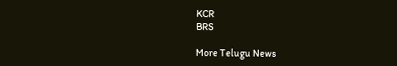KCR
BRS

More Telugu News